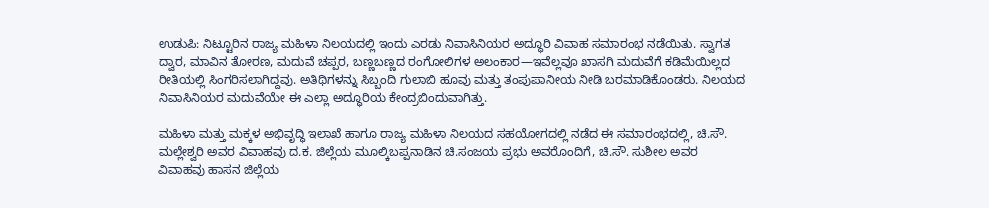ಉಡುಪಿ: ನಿಟ್ಟೂರಿನ ರಾಜ್ಯ ಮಹಿಳಾ ನಿಲಯದಲ್ಲಿ ಇಂದು ಎರಡು ನಿವಾಸಿನಿಯರ ಅದ್ಧೂರಿ ವಿವಾಹ ಸಮಾರಂಭ ನಡೆಯಿತು. ಸ್ವಾಗತ ದ್ವಾರ, ಮಾವಿನ ತೋರಣ, ಮದುವೆ ಚಪ್ಪರ, ಬಣ್ಣಬಣ್ಣದ ರಂಗೋಲಿಗಳ ಅಲಂಕಾರ—ಇವೆಲ್ಲವೂ ಖಾಸಗಿ ಮದುವೆಗೆ ಕಡಿಮೆಯಿಲ್ಲದ ರೀತಿಯಲ್ಲಿ ಸಿಂಗರಿಸಲಾಗಿದ್ದವು. ಅತಿಥಿಗಳನ್ನು ಸಿಬ್ಬಂದಿ ಗುಲಾಬಿ ಹೂವು ಮತ್ತು ತಂಪುಪಾನೀಯ ನೀಡಿ ಬರಮಾಡಿಕೊಂಡರು. ನಿಲಯದ ನಿವಾಸಿನಿಯರ ಮದುವೆಯೇ ಈ ಎಲ್ಲಾ ಅದ್ಧೂರಿಯ ಕೇಂದ್ರಬಿಂದುವಾಗಿತ್ತು.

ಮಹಿಳಾ ಮತ್ತು ಮಕ್ಕಳ ಅಭಿವೃದ್ಧಿ ಇಲಾಖೆ ಹಾಗೂ ರಾಜ್ಯ ಮಹಿಳಾ ನಿಲಯದ ಸಹಯೋಗದಲ್ಲಿ ನಡೆದ ಈ ಸಮಾರಂಭದಲ್ಲಿ, ಚಿ.ಸೌ. ಮಲ್ಲೇಶ್ವರಿ ಅವರ ವಿವಾಹವು ದ.ಕ. ಜಿಲ್ಲೆಯ ಮೂಲ್ಕಿಬಪ್ಪನಾಡಿನ ಚಿ.ಸಂಜಯ ಪ್ರಭು ಅವರೊಂದಿಗೆ, ಚಿ.ಸೌ. ಸುಶೀಲ ಅವರ ವಿವಾಹವು ಹಾಸನ ಜಿಲ್ಲೆಯ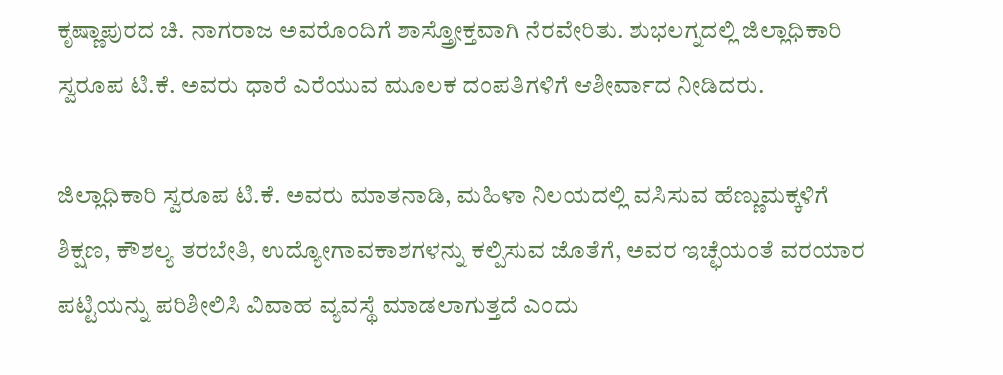ಕೃಷ್ಣಾಪುರದ ಚಿ. ನಾಗರಾಜ ಅವರೊಂದಿಗೆ ಶಾಸ್ತ್ರೋಕ್ತವಾಗಿ ನೆರವೇರಿತು. ಶುಭಲಗ್ನದಲ್ಲಿ ಜಿಲ್ಲಾಧಿಕಾರಿ ಸ್ವರೂಪ ಟಿ.ಕೆ. ಅವರು ಧಾರೆ ಎರೆಯುವ ಮೂಲಕ ದಂಪತಿಗಳಿಗೆ ಆಶೀರ್ವಾದ ನೀಡಿದರು.

ಜಿಲ್ಲಾಧಿಕಾರಿ ಸ್ವರೂಪ ಟಿ.ಕೆ. ಅವರು ಮಾತನಾಡಿ, ಮಹಿಳಾ ನಿಲಯದಲ್ಲಿ ವಸಿಸುವ ಹೆಣ್ಣುಮಕ್ಕಳಿಗೆ ಶಿಕ್ಷಣ, ಕೌಶಲ್ಯ ತರಬೇತಿ, ಉದ್ಯೋಗಾವಕಾಶಗಳನ್ನು ಕಲ್ಪಿಸುವ ಜೊತೆಗೆ, ಅವರ ಇಚ್ಛೆಯಂತೆ ವರಯಾರ ಪಟ್ಟಿಯನ್ನು ಪರಿಶೀಲಿಸಿ ವಿವಾಹ ವ್ಯವಸ್ಥೆ ಮಾಡಲಾಗುತ್ತದೆ ಎಂದು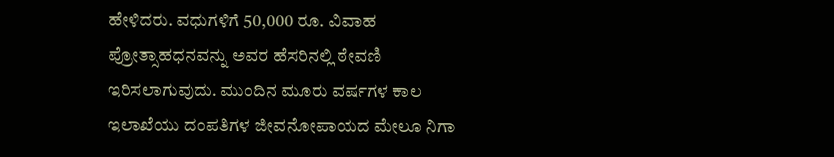ಹೇಳಿದರು. ವಧುಗಳಿಗೆ 50,000 ರೂ. ವಿವಾಹ ಪ್ರೋತ್ಸಾಹಧನವನ್ನು ಅವರ ಹೆಸರಿನಲ್ಲಿ ಠೇವಣಿ ಇರಿಸಲಾಗುವುದು. ಮುಂದಿನ ಮೂರು ವರ್ಷಗಳ ಕಾಲ ಇಲಾಖೆಯು ದಂಪತಿಗಳ ಜೀವನೋಪಾಯದ ಮೇಲೂ ನಿಗಾ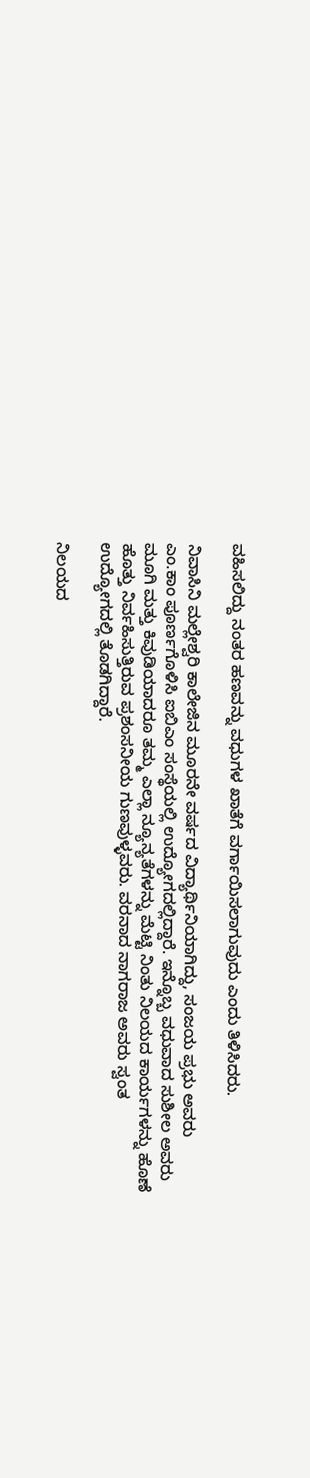ವಹಿಸಲಿದ್ದು ನಂತರ ಹಣವನ್ನು ವಧುಗಳ ಖಾತೆಗೆ ವರ್ಗಾಯಿಸಲಾಗುವುದು ಎಂದು ತಿಳಿಸಿದರು.

ನಿವಾಸಿನಿ ಮಲ್ಲೇಶ್ವರಿ ಕಾಲೇಜಿನ ಮೂರನೇ ವರ್ಷದ ವಿದ್ಯಾರ್ಥಿನಿಯಾಗಿದ್ದು, ಸಂಜಯ ಪ್ರಭು ಅವರು ಎಂ.ಕಾಂ ಪೂರ್ಣಗೊಳಿಸಿ ಐಬಿಎಂ ಸಂಸ್ಥೆಯಲ್ಲಿ ಉದ್ಯೋಗದಲ್ಲಿದ್ದಾರೆ. ಇನ್ನೊಬ್ಬ ವಧುವಾದ ಸುಶೀಲ ಅವರು ಮೂಗಿ ಮತ್ತು ಕಿವುಡಿಯಾದರೂ ತಮ್ಮ ಎಲ್ಲಾ ನ್ಯೂನ್ಯತೆಗಳನ್ನು ಮೆಟ್ಟಿ ನಿಂತು ನಿಲಯದ ಕಾರ್ಯಗಳನ್ನು ಹೊಣೆ ಹೊತ್ತು ನಿರ್ವಹಿಸುತ್ತಿರುವ ಪ್ರಶಂಸನೀಯ ಗುಣವುಳ್ಳವರು. ವರನಾದ ನಾಗರಾಜ ಅವರು ಸ್ವಂತ ಉದ್ಯೋಗದಲ್ಲಿ ತೊಡಗಿದ್ದಾರೆ.

ನಿಲಯದ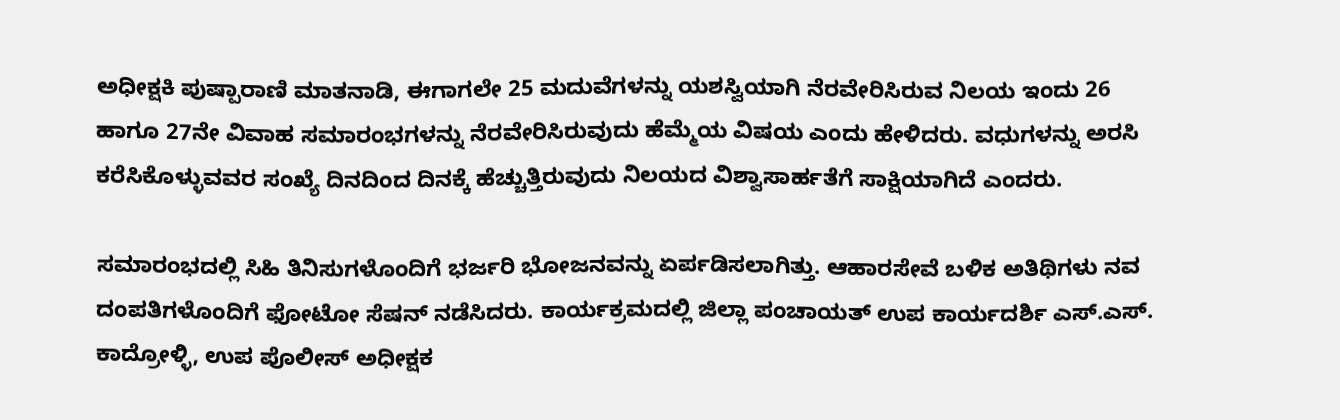ಅಧೀಕ್ಷಕಿ ಪುಷ್ಪಾರಾಣಿ ಮಾತನಾಡಿ, ಈಗಾಗಲೇ 25 ಮದುವೆಗಳನ್ನು ಯಶಸ್ವಿಯಾಗಿ ನೆರವೇರಿಸಿರುವ ನಿಲಯ ಇಂದು 26 ಹಾಗೂ 27ನೇ ವಿವಾಹ ಸಮಾರಂಭಗಳನ್ನು ನೆರವೇರಿಸಿರುವುದು ಹೆಮ್ಮೆಯ ವಿಷಯ ಎಂದು ಹೇಳಿದರು. ವಧುಗಳನ್ನು ಅರಸಿ ಕರೆಸಿಕೊಳ್ಳುವವರ ಸಂಖ್ಯೆ ದಿನದಿಂದ ದಿನಕ್ಕೆ ಹೆಚ್ಚುತ್ತಿರುವುದು ನಿಲಯದ ವಿಶ್ವಾಸಾರ್ಹತೆಗೆ ಸಾಕ್ಷಿಯಾಗಿದೆ ಎಂದರು.

ಸಮಾರಂಭದಲ್ಲಿ ಸಿಹಿ ತಿನಿಸುಗಳೊಂದಿಗೆ ಭರ್ಜರಿ ಭೋಜನವನ್ನು ಏರ್ಪಡಿಸಲಾಗಿತ್ತು. ಆಹಾರಸೇವೆ ಬಳಿಕ ಅತಿಥಿಗಳು ನವ ದಂಪತಿಗಳೊಂದಿಗೆ ಫೋಟೋ ಸೆಷನ್ ನಡೆಸಿದರು. ಕಾರ್ಯಕ್ರಮದಲ್ಲಿ ಜಿಲ್ಲಾ ಪಂಚಾಯತ್ ಉಪ ಕಾರ್ಯದರ್ಶಿ ಎಸ್.ಎಸ್. ಕಾದ್ರೋಳ್ಳಿ, ಉಪ ಪೊಲೀಸ್ ಅಧೀಕ್ಷಕ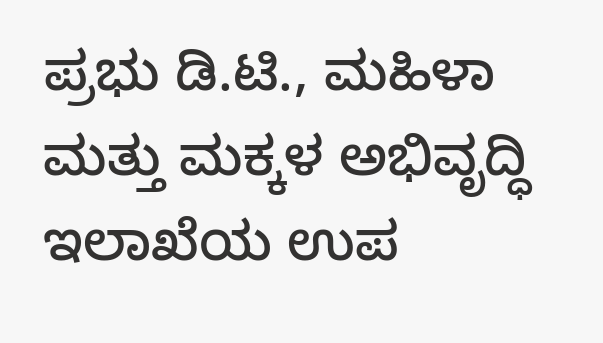ಪ್ರಭು ಡಿ.ಟಿ., ಮಹಿಳಾ ಮತ್ತು ಮಕ್ಕಳ ಅಭಿವೃದ್ಧಿ ಇಲಾಖೆಯ ಉಪ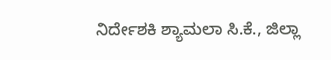ನಿರ್ದೇಶಕಿ ಶ್ಯಾಮಲಾ ಸಿ.ಕೆ., ಜಿಲ್ಲಾ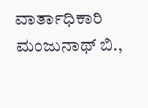ವಾರ್ತಾಧಿಕಾರಿ ಮಂಜುನಾಥ್ ಬಿ.,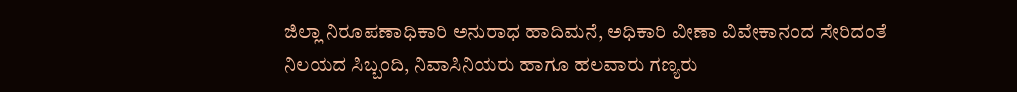ಜಿಲ್ಲಾ ನಿರೂಪಣಾಧಿಕಾರಿ ಅನುರಾಧ ಹಾದಿಮನೆ, ಅಧಿಕಾರಿ ವೀಣಾ ವಿವೇಕಾನಂದ ಸೇರಿದಂತೆ ನಿಲಯದ ಸಿಬ್ಬಂದಿ, ನಿವಾಸಿನಿಯರು ಹಾಗೂ ಹಲವಾರು ಗಣ್ಯರು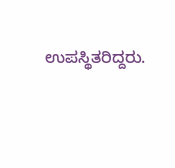ಉಪಸ್ಥಿತರಿದ್ದರು.